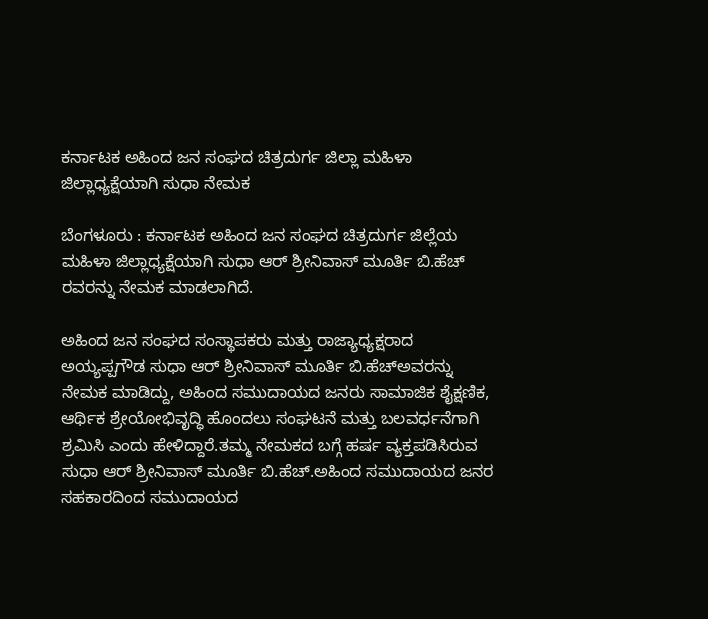ಕರ್ನಾಟಕ ಅಹಿಂದ ಜನ ಸಂಘದ ಚಿತ್ರದುರ್ಗ ಜಿಲ್ಲಾ ಮಹಿಳಾ ಜಿಲ್ಲಾಧ್ಯಕ್ಷೆಯಾಗಿ ಸುಧಾ ನೇಮಕ

ಬೆಂಗಳೂರು : ಕರ್ನಾಟಕ ಅಹಿಂದ ಜನ ಸಂಘದ ಚಿತ್ರದುರ್ಗ ಜಿಲ್ಲೆಯ ಮಹಿಳಾ ಜಿಲ್ಲಾಧ್ಯಕ್ಷೆಯಾಗಿ ಸುಧಾ ಆರ್ ಶ್ರೀನಿವಾಸ್ ಮೂರ್ತಿ ಬಿ.ಹೆಚ್ ರವರನ್ನು ನೇಮಕ ಮಾಡಲಾಗಿದೆ.

ಅಹಿಂದ ಜನ ಸಂಘದ ಸಂಸ್ಥಾಪಕರು ಮತ್ತು ರಾಜ್ಯಾಧ್ಯಕ್ಷರಾದ ಅಯ್ಯಪ್ಪಗೌಡ ಸುಧಾ ಆರ್ ಶ್ರೀನಿವಾಸ್ ಮೂರ್ತಿ ಬಿ.ಹೆಚ್ಅವರನ್ನು ನೇಮಕ ಮಾಡಿದ್ದು, ಅಹಿಂದ ಸಮುದಾಯದ ಜನರು ಸಾಮಾಜಿಕ ಶೈಕ್ಷಣಿಕ, ಆರ್ಥಿಕ ಶ್ರೇಯೋಭಿವೃದ್ಧಿ ಹೊಂದಲು ಸಂಘಟನೆ ಮತ್ತು ಬಲವರ್ಧನೆಗಾಗಿ ಶ್ರಮಿಸಿ ಎಂದು ಹೇಳಿದ್ದಾರೆ.ತಮ್ಮ ನೇಮಕದ ಬಗ್ಗೆ ಹರ್ಷ ವ್ಯಕ್ತಪಡಿಸಿರುವ ಸುಧಾ ಆರ್ ಶ್ರೀನಿವಾಸ್ ಮೂರ್ತಿ ಬಿ.ಹೆಚ್.ಅಹಿಂದ ಸಮುದಾಯದ ಜನರ ಸಹಕಾರದಿಂದ ಸಮುದಾಯದ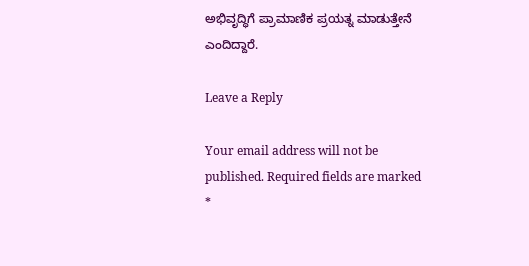ಅಭಿವೃದ್ಧಿಗೆ ಪ್ರಾಮಾಣಿಕ ಪ್ರಯತ್ನ ಮಾಡುತ್ತೇನೆ ಎಂದಿದ್ದಾರೆ.

Leave a Reply

Your email address will not be published. Required fields are marked *